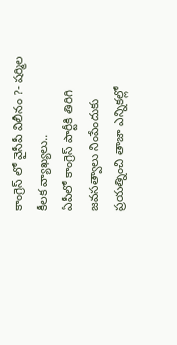కాంగ్రెస్ లో వైసీపీ విలీనం ?- షర్మిల కీలక వ్యాఖ్యలు..
ఏపీలో కాంగ్రెస్ పార్టీకి తిరిగి జవసత్వాలు నింపేందుకు ప్రయత్నించి తాజా ఎన్నికల్లో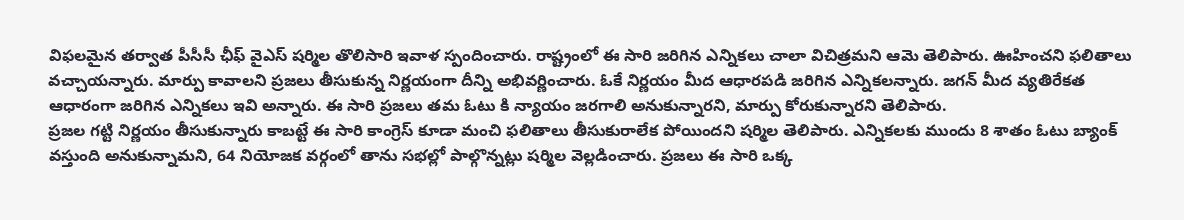విఫలమైన తర్వాత పీసీసీ ఛీఫ్ వైఎస్ షర్మిల తొలిసారి ఇవాళ స్పందించారు. రాష్ట్రంలో ఈ సారి జరిగిన ఎన్నికలు చాలా విచిత్రమని ఆమె తెలిపారు. ఊహించని ఫలితాలు వచ్చాయన్నారు. మార్పు కావాలని ప్రజలు తీసుకున్న నిర్ణయంగా దీన్ని అభివర్ణించారు. ఓకే నిర్ణయం మీద ఆధారపడి జరిగిన ఎన్నికలన్నారు. జగన్ మీద వ్యతిరేకత ఆధారంగా జరిగిన ఎన్నికలు ఇవి అన్నారు. ఈ సారి ప్రజలు తమ ఓటు కి న్యాయం జరగాలి అనుకున్నారని, మార్పు కోరుకున్నారని తెలిపారు.
ప్రజల గట్టి నిర్ణయం తీసుకున్నారు కాబట్టే ఈ సారి కాంగ్రెస్ కూడా మంచి ఫలితాలు తీసుకురాలేక పోయిందని షర్మిల తెలిపారు. ఎన్నికలకు ముందు 8 శాతం ఓటు బ్యాంక్ వస్తుంది అనుకున్నామని, 64 నియోజక వర్గంలో తాను సభల్లో పాల్గొన్నట్లు షర్మిల వెల్లడించారు. ప్రజలు ఈ సారి ఒక్క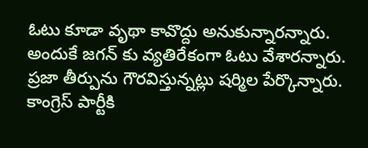ఓటు కూడా వృథా కావొద్దు అనుకున్నారన్నారు. అందుకే జగన్ కు వ్యతిరేకంగా ఓటు వేశారన్నారు. ప్రజా తీర్పును గౌరవిస్తున్నట్లు షర్మిల పేర్కొన్నారు. కాంగ్రెస్ పార్టీకి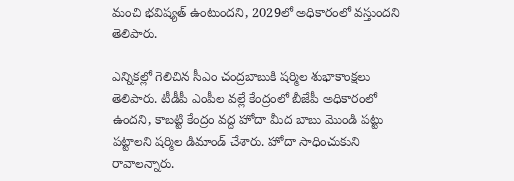మంచి భవిష్యత్ ఉంటుందని, 2029లో అధికారంలో వస్తుందని తెలిపారు.

ఎన్నికల్లో గెలిచిన సీఎం చంద్రబాబుకి షర్మిల శుభాకాంక్షలు తెలిపారు. టీడీపీ ఎంపీల వల్లే కేంద్రంలో బీజేపీ అధికారంలో ఉందని, కాబట్టి కేంద్రం వద్ద హోదా మీద బాబు మొండి పట్టు పట్టాలని షర్మిల డిమాండ్ చేశారు. హోదా సాధించుకుని రావాలన్నారు.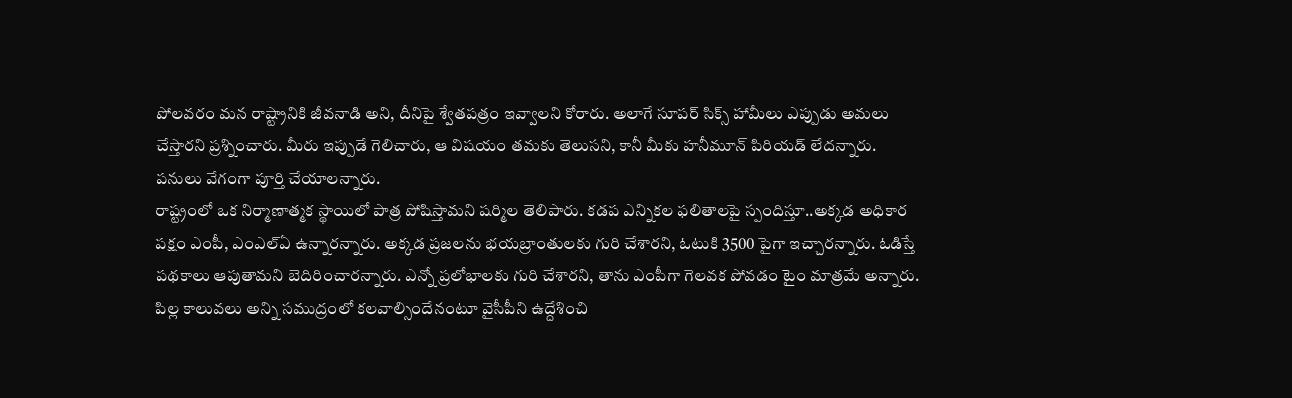పోలవరం మన రాష్ట్రానికి జీవనాడి అని, దీనిపై శ్వేతపత్రం ఇవ్వాలని కోరారు. అలాగే సూపర్ సిక్స్ హామీలు ఎప్పుడు అమలు చేస్తారని ప్రశ్నించారు. మీరు ఇప్పుడే గెలిచారు, ఆ విషయం తమకు తెలుసని, కానీ మీకు హనీమూన్ పిరియడ్ లేదన్నారు. పనులు వేగంగా పూర్తి చేయాలన్నారు.
రాష్ట్రంలో ఒక నిర్మాణాత్మక స్థాయిలో పాత్ర పోషిస్తామని షర్మిల తెలిపారు. కడప ఎన్నికల ఫలితాలపై స్పందిస్తూ..అక్కడ అధికార పక్షం ఎంపీ, ఎంఎల్ఏ ఉన్నారన్నారు. అక్కడ ప్రజలను భయబ్రాంతులకు గురి చేశారని, ఓటుకి 3500 పైగా ఇచ్చారన్నారు. ఓడిస్తే పథకాలు ఆపుతామని బెదిరించారన్నారు. ఎన్నో ప్రలోభాలకు గురి చేశారని, తాను ఎంపీగా గెలవక పోవడం టైం మాత్రమే అన్నారు. పిల్ల కాలువలు అన్ని సముద్రంలో కలవాల్సిందేనంటూ వైసీపీని ఉద్దేశించి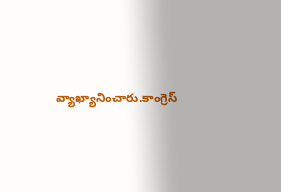వ్యాఖ్యానించారు.కాంగ్రెస్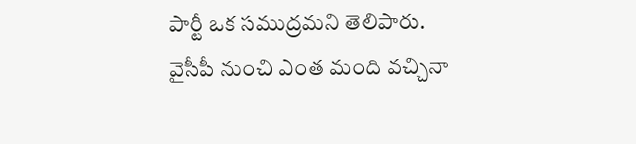పార్టీ ఒక సముద్రమని తెలిపారు. వైసీపీ నుంచి ఎంత మంది వచ్చినా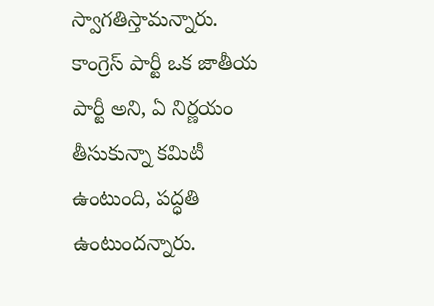స్వాగతిస్తామన్నారు. కాంగ్రెస్ పార్టీ ఒక జాతీయ పార్టీ అని, ఏ నిర్ణయం తీసుకున్నా కమిటీ ఉంటుంది, పద్ధతి ఉంటుందన్నారు.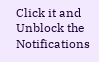Click it and Unblock the Notifications